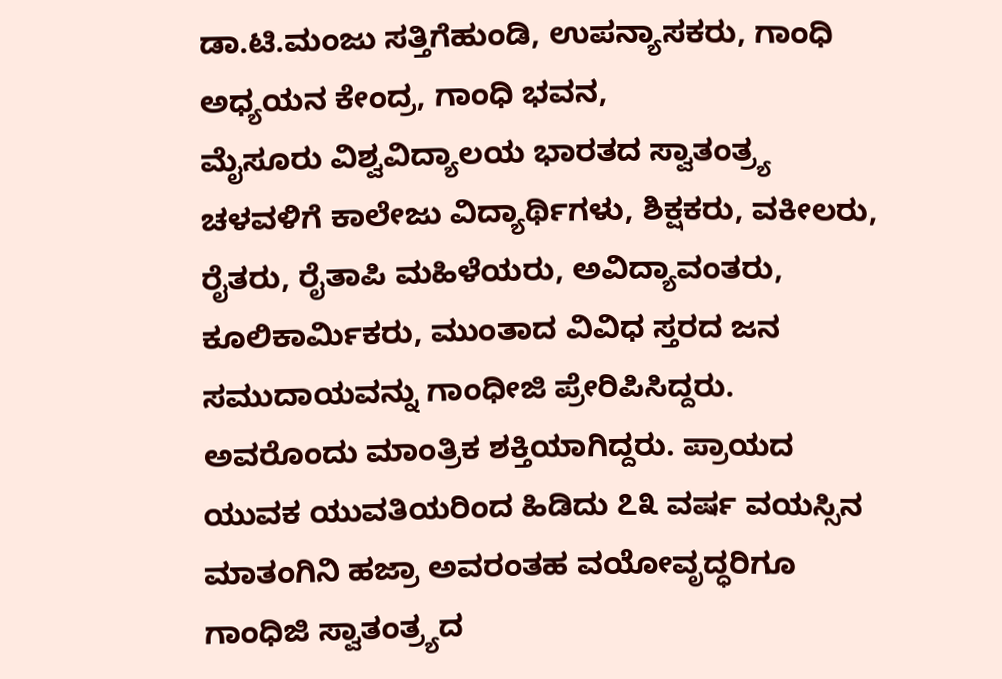ಡಾ.ಟಿ.ಮಂಜು ಸತ್ತಿಗೆಹುಂಡಿ, ಉಪನ್ಯಾಸಕರು, ಗಾಂಧಿ ಅಧ್ಯಯನ ಕೇಂದ್ರ, ಗಾಂಧಿ ಭವನ,
ಮೈಸೂರು ವಿಶ್ವವಿದ್ಯಾಲಯ ಭಾರತದ ಸ್ವಾತಂತ್ರ್ಯ ಚಳವಳಿಗೆ ಕಾಲೇಜು ವಿದ್ಯಾರ್ಥಿಗಳು, ಶಿಕ್ಷಕರು, ವಕೀಲರು, ರೈತರು, ರೈತಾಪಿ ಮಹಿಳೆಯರು, ಅವಿದ್ಯಾವಂತರು, ಕೂಲಿಕಾರ್ಮಿಕರು, ಮುಂತಾದ ವಿವಿಧ ಸ್ತರದ ಜನ ಸಮುದಾಯವನ್ನು ಗಾಂಧೀಜಿ ಪ್ರೇರಿಪಿಸಿದ್ದರು. ಅವರೊಂದು ಮಾಂತ್ರಿಕ ಶಕ್ತಿಯಾಗಿದ್ದರು. ಪ್ರಾಯದ ಯುವಕ ಯುವತಿಯರಿಂದ ಹಿಡಿದು ೭೩ ವರ್ಷ ವಯಸ್ಸಿನ ಮಾತಂಗಿನಿ ಹಜ್ರಾ ಅವರಂತಹ ವಯೋವೃದ್ಧರಿಗೂ ಗಾಂಧಿಜಿ ಸ್ವಾತಂತ್ರ್ಯದ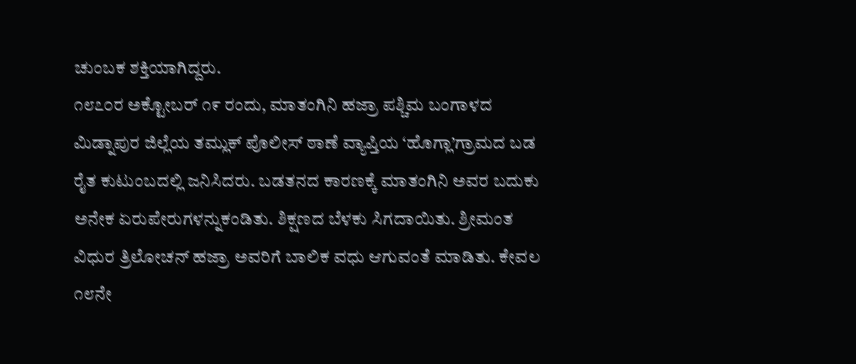ಚುಂಬಕ ಶಕ್ತಿಯಾಗಿದ್ದರು.
೧೮೭೦ರ ಅಕ್ಟೋಬರ್ ೧೯ ರಂದು, ಮಾತಂಗಿನಿ ಹಜ್ರಾ ಪಶ್ಚಿಮ ಬಂಗಾಳದ ಮಿಡ್ನಾಪುರ ಜಿಲ್ಲೆಯ ತಮ್ಲುಕ್ ಪೊಲೀಸ್ ಠಾಣೆ ವ್ಯಾಪ್ತಿಯ ‘ಹೊಗ್ಲಾ’ಗ್ರಾಮದ ಬಡ ರೈತ ಕುಟುಂಬದಲ್ಲಿ ಜನಿಸಿದರು. ಬಡತನದ ಕಾರಣಕ್ಕೆ ಮಾತಂಗಿನಿ ಅವರ ಬದುಕು ಅನೇಕ ಏರುಪೇರುಗಳನ್ನುಕಂಡಿತು. ಶಿಕ್ಷಣದ ಬೆಳಕು ಸಿಗದಾಯಿತು. ಶ್ರೀಮಂತ ವಿಧುರ ತ್ರಿಲೋಚನ್ ಹಜ್ರಾ ಅವರಿಗೆ ಬಾಲಿಕ ವಧು ಆಗುವಂತೆ ಮಾಡಿತು. ಕೇವಲ ೧೮ನೇ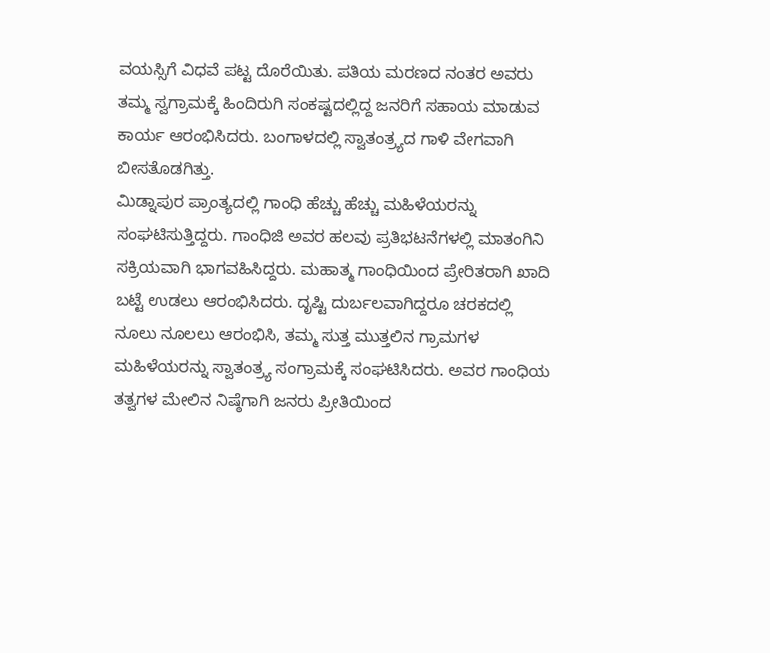ವಯಸ್ಸಿಗೆ ವಿಧವೆ ಪಟ್ಟ ದೊರೆಯಿತು. ಪತಿಯ ಮರಣದ ನಂತರ ಅವರು ತಮ್ಮ ಸ್ವಗ್ರಾಮಕ್ಕೆ ಹಿಂದಿರುಗಿ ಸಂಕಷ್ಟದಲ್ಲಿದ್ದ ಜನರಿಗೆ ಸಹಾಯ ಮಾಡುವ ಕಾರ್ಯ ಆರಂಭಿಸಿದರು. ಬಂಗಾಳದಲ್ಲಿ ಸ್ವಾತಂತ್ರ್ಯದ ಗಾಳಿ ವೇಗವಾಗಿ ಬೀಸತೊಡಗಿತ್ತು.
ಮಿಡ್ನಾಪುರ ಪ್ರಾಂತ್ಯದಲ್ಲಿ ಗಾಂಧಿ ಹೆಚ್ಚು ಹೆಚ್ಚು ಮಹಿಳೆಯರನ್ನು ಸಂಘಟಿಸುತ್ತಿದ್ದರು. ಗಾಂಧಿಜಿ ಅವರ ಹಲವು ಪ್ರತಿಭಟನೆಗಳಲ್ಲಿ ಮಾತಂಗಿನಿ ಸಕ್ರಿಯವಾಗಿ ಭಾಗವಹಿಸಿದ್ದರು. ಮಹಾತ್ಮ ಗಾಂಧಿಯಿಂದ ಪ್ರೇರಿತರಾಗಿ ಖಾದಿ ಬಟ್ಟೆ ಉಡಲು ಆರಂಭಿಸಿದರು. ದೃಷ್ಟಿ ದುರ್ಬಲವಾಗಿದ್ದರೂ ಚರಕದಲ್ಲಿ ನೂಲು ನೂಲಲು ಆರಂಭಿಸಿ, ತಮ್ಮ ಸುತ್ತ ಮುತ್ತಲಿನ ಗ್ರಾಮಗಳ ಮಹಿಳೆಯರನ್ನು ಸ್ವಾತಂತ್ರ್ಯ ಸಂಗ್ರಾಮಕ್ಕೆ ಸಂಘಟಿಸಿದರು. ಅವರ ಗಾಂಧಿಯ ತತ್ವಗಳ ಮೇಲಿನ ನಿಷ್ಠೆಗಾಗಿ ಜನರು ಪ್ರೀತಿಯಿಂದ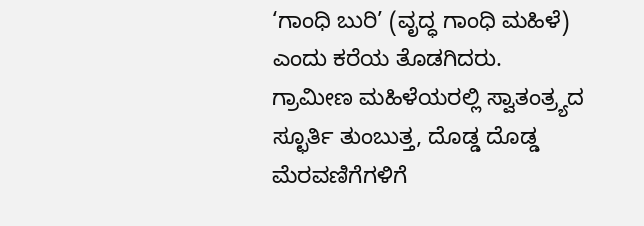‘ಗಾಂಧಿ ಬುರಿ’ (ವೃದ್ಧ ಗಾಂಧಿ ಮಹಿಳೆ) ಎಂದು ಕರೆಯ ತೊಡಗಿದರು.
ಗ್ರಾಮೀಣ ಮಹಿಳೆಯರಲ್ಲಿ ಸ್ವಾತಂತ್ರ್ಯದ ಸ್ಛೂರ್ತಿ ತುಂಬುತ್ತ, ದೊಡ್ಡ ದೊಡ್ಡ ಮೆರವಣಿಗೆಗಳಿಗೆ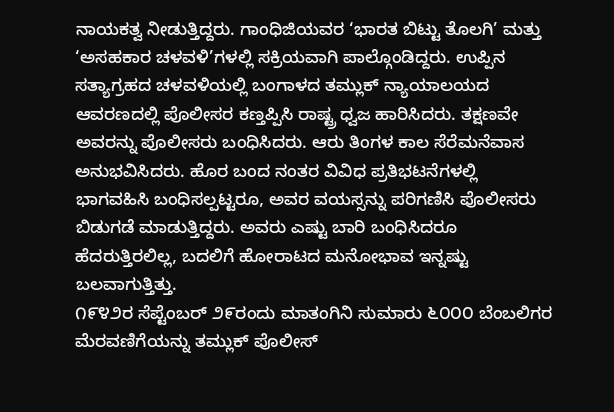ನಾಯಕತ್ವ ನೀಡುತ್ತಿದ್ದರು. ಗಾಂಧಿಜಿಯವರ ‘ಭಾರತ ಬಿಟ್ಟು ತೊಲಗಿ’ ಮತ್ತು ‘ಅಸಹಕಾರ ಚಳವಳಿ’ಗಳಲ್ಲಿ ಸಕ್ರಿಯವಾಗಿ ಪಾಲ್ಗೊಂಡಿದ್ದರು. ಉಪ್ಪಿನ ಸತ್ಯಾಗ್ರಹದ ಚಳವಳಿಯಲ್ಲಿ ಬಂಗಾಳದ ತಮ್ಲುಕ್ ನ್ಯಾಯಾಲಯದ ಆವರಣದಲ್ಲಿ ಪೊಲೀಸರ ಕಣ್ತಪ್ಪಿಸಿ ರಾಷ್ಟ್ರ ಧ್ವಜ ಹಾರಿಸಿದರು. ತಕ್ಷಣವೇ ಅವರನ್ನು ಪೊಲೀಸರು ಬಂಧಿಸಿದರು. ಆರು ತಿಂಗಳ ಕಾಲ ಸೆರೆಮನೆವಾಸ ಅನುಭವಿಸಿದರು. ಹೊರ ಬಂದ ನಂತರ ವಿವಿಧ ಪ್ರತಿಭಟನೆಗಳಲ್ಲಿ ಭಾಗವಹಿಸಿ ಬಂಧಿಸಲ್ಪಟ್ಟರೂ, ಅವರ ವಯಸ್ಸನ್ನು ಪರಿಗಣಿಸಿ ಪೊಲೀಸರು ಬಿಡುಗಡೆ ಮಾಡುತ್ತಿದ್ದರು. ಅವರು ಎಷ್ಟು ಬಾರಿ ಬಂಧಿಸಿದರೂ ಹೆದರುತ್ತಿರಲಿಲ್ಲ, ಬದಲಿಗೆ ಹೋರಾಟದ ಮನೋಭಾವ ಇನ್ನಷ್ಟು ಬಲವಾಗುತ್ತಿತ್ತು.
೧೯೪೨ರ ಸೆಪ್ಟೆಂಬರ್ ೨೯ರಂದು ಮಾತಂಗಿನಿ ಸುಮಾರು ೬೦೦೦ ಬೆಂಬಲಿಗರ ಮೆರವಣಿಗೆಯನ್ನು ತಮ್ಲುಕ್ ಪೊಲೀಸ್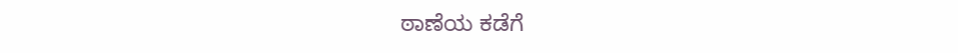ಠಾಣೆಯ ಕಡೆಗೆ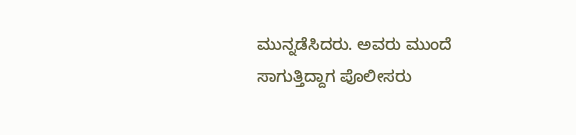ಮುನ್ನಡೆಸಿದರು. ಅವರು ಮುಂದೆ ಸಾಗುತ್ತಿದ್ದಾಗ ಪೊಲೀಸರು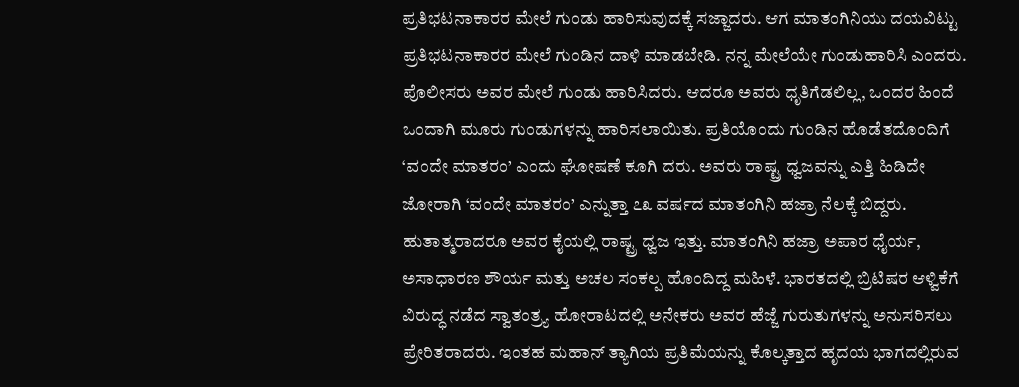ಪ್ರತಿಭಟನಾಕಾರರ ಮೇಲೆ ಗುಂಡು ಹಾರಿಸುವುದಕ್ಕೆ ಸಜ್ಜಾದರು. ಆಗ ಮಾತಂಗಿನಿಯು ದಯವಿಟ್ಟು ಪ್ರತಿಭಟನಾಕಾರರ ಮೇಲೆ ಗುಂಡಿನ ದಾಳಿ ಮಾಡಬೇಡಿ. ನನ್ನ ಮೇಲೆಯೇ ಗುಂಡುಹಾರಿಸಿ ಎಂದರು. ಪೊಲೀಸರು ಅವರ ಮೇಲೆ ಗುಂಡು ಹಾರಿಸಿದರು. ಆದರೂ ಅವರು ಧೃತಿಗೆಡಲಿಲ್ಲ, ಒಂದರ ಹಿಂದೆ ಒಂದಾಗಿ ಮೂರು ಗುಂಡುಗಳನ್ನು ಹಾರಿಸಲಾಯಿತು. ಪ್ರತಿಯೊಂದು ಗುಂಡಿನ ಹೊಡೆತದೊಂದಿಗೆ ‘ವಂದೇ ಮಾತರಂ’ ಎಂದು ಘೋಷಣೆ ಕೂಗಿ ದರು. ಅವರು ರಾಷ್ಟ್ರ ಧ್ವಜವನ್ನು ಎತ್ತಿ ಹಿಡಿದೇ ಜೋರಾಗಿ ‘ವಂದೇ ಮಾತರಂ’ ಎನ್ನುತ್ತಾ ೭೩ ವರ್ಷದ ಮಾತಂಗಿನಿ ಹಜ್ರಾ ನೆಲಕ್ಕೆ ಬಿದ್ದರು. ಹುತಾತ್ಮರಾದರೂ ಅವರ ಕೈಯಲ್ಲಿ ರಾಷ್ಟ್ರ ಧ್ವಜ ಇತ್ತು. ಮಾತಂಗಿನಿ ಹಜ್ರಾ ಅಪಾರ ಧೈರ್ಯ, ಅಸಾಧಾರಣ ಶೌರ್ಯ ಮತ್ತು ಅಚಲ ಸಂಕಲ್ಪ ಹೊಂದಿದ್ದ ಮಹಿಳೆ. ಭಾರತದಲ್ಲಿ ಬ್ರಿಟಿಷರ ಆಳ್ವಿಕೆಗೆ ವಿರುದ್ಧ ನಡೆದ ಸ್ವಾತಂತ್ರ್ಯ ಹೋರಾಟದಲ್ಲಿ ಅನೇಕರು ಅವರ ಹೆಜ್ಜೆ ಗುರುತುಗಳನ್ನು ಅನುಸರಿಸಲು ಪ್ರೇರಿತರಾದರು. ಇಂತಹ ಮಹಾನ್ ತ್ಯಾಗಿಯ ಪ್ರತಿಮೆಯನ್ನು ಕೊಲ್ಕತ್ತಾದ ಹೃದಯ ಭಾಗದಲ್ಲಿರುವ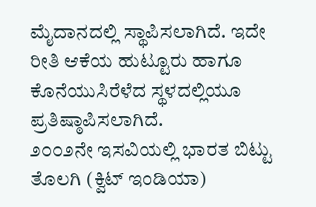ಮೈದಾನದಲ್ಲಿ ಸ್ಥಾಪಿಸಲಾಗಿದೆ. ಇದೇ ರೀತಿ ಆಕೆಯ ಹುಟ್ಟೂರು ಹಾಗೂ ಕೊನೆಯುಸಿರೆಳೆದ ಸ್ಥಳದಲ್ಲಿಯೂ ಪ್ರತಿಷ್ಠಾಪಿಸಲಾಗಿದೆ.
೨೦೦೨ನೇ ಇಸವಿಯಲ್ಲಿ ಭಾರತ ಬಿಟ್ಟು ತೊಲಗಿ (ಕ್ವಿಟ್ ಇಂಡಿಯಾ)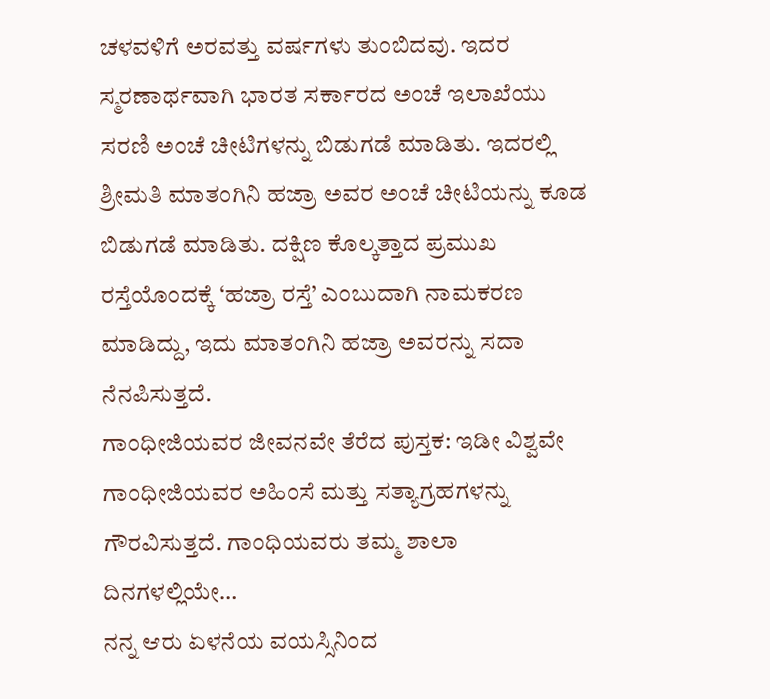ಚಳವಳಿಗೆ ಅರವತ್ತು ವರ್ಷಗಳು ತುಂಬಿದವು. ಇದರ ಸ್ಮರಣಾರ್ಥವಾಗಿ ಭಾರತ ಸರ್ಕಾರದ ಅಂಚೆ ಇಲಾಖೆಯು ಸರಣಿ ಅಂಚೆ ಚೀಟಿಗಳನ್ನು ಬಿಡುಗಡೆ ಮಾಡಿತು. ಇದರಲ್ಲಿ ಶ್ರೀಮತಿ ಮಾತಂಗಿನಿ ಹಜ್ರಾ ಅವರ ಅಂಚೆ ಚೀಟಿಯನ್ನು ಕೂಡ ಬಿಡುಗಡೆ ಮಾಡಿತು. ದಕ್ಷಿಣ ಕೊಲ್ಕತ್ತಾದ ಪ್ರಮುಖ ರಸ್ತೆಯೊಂದಕ್ಕೆ ‘ಹಜ್ರಾ ರಸ್ತೆ’ ಎಂಬುದಾಗಿ ನಾಮಕರಣ ಮಾಡಿದ್ದು, ಇದು ಮಾತಂಗಿನಿ ಹಜ್ರಾ ಅವರನ್ನು ಸದಾ ನೆನಪಿಸುತ್ತದೆ.
ಗಾಂಧೀಜಿಯವರ ಜೀವನವೇ ತೆರೆದ ಪುಸ್ತಕ: ಇಡೀ ವಿಶ್ವವೇ ಗಾಂಧೀಜಿಯವರ ಅಹಿಂಸೆ ಮತ್ತು ಸತ್ಯಾಗ್ರಹಗಳನ್ನು ಗೌರವಿಸುತ್ತದೆ. ಗಾಂಧಿಯವರು ತಮ್ಮ ಶಾಲಾ ದಿನಗಳಲ್ಲಿಯೇ…
ನನ್ನ ಆರು ಏಳನೆಯ ವಯಸ್ಸಿನಿಂದ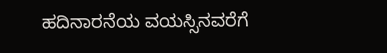ಹದಿನಾರನೆಯ ವಯಸ್ಸಿನವರೆಗೆ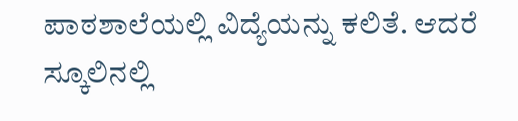ಪಾಠಶಾಲೆಯಲ್ಲಿ ವಿದ್ಯೆಯನ್ನು ಕಲಿತೆ. ಆದರೆ ಸ್ಕೂಲಿನಲ್ಲಿ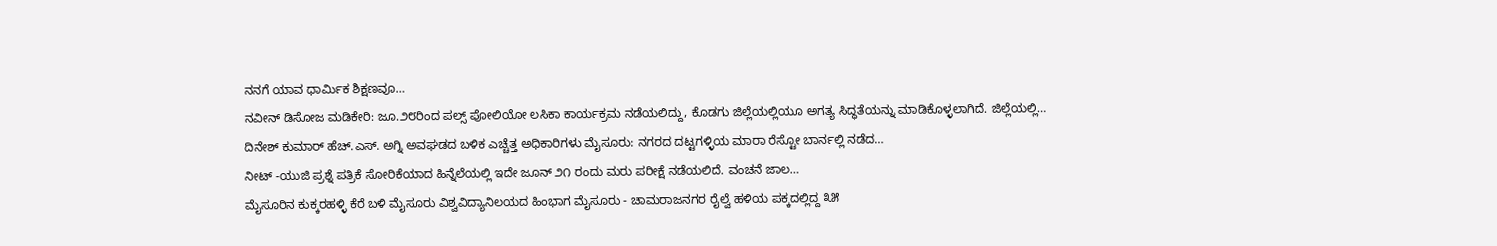ನನಗೆ ಯಾವ ಧಾರ್ಮಿಕ ಶಿಕ್ಷಣವೂ…
ನವೀನ್ ಡಿಸೋಜ ಮಡಿಕೇರಿ: ಜೂ.೨೮ರಿಂದ ಪಲ್ಸ್ ಪೋಲಿಯೋ ಲಸಿಕಾ ಕಾರ್ಯಕ್ರಮ ನಡೆಯಲಿದ್ದು, ಕೊಡಗು ಜಿಲ್ಲೆಯಲ್ಲಿಯೂ ಅಗತ್ಯ ಸಿದ್ಧತೆಯನ್ನು ಮಾಡಿಕೊಳ್ಳಲಾಗಿದೆ. ಜಿಲ್ಲೆಯಲ್ಲಿ…
ದಿನೇಶ್ ಕುಮಾರ್ ಹೆಚ್.ಎಸ್. ಅಗ್ನಿ ಅವಘಡದ ಬಳಿಕ ಎಚ್ಚೆತ್ತ ಅಧಿಕಾರಿಗಳು ಮೈಸೂರು: ನಗರದ ದಟ್ಟಗಳ್ಳಿಯ ಮಾರಾ ರೆಸ್ಟೋ ಬಾರ್ನಲ್ಲಿ ನಡೆದ…
ನೀಟ್ -ಯುಜಿ ಪ್ರಶ್ನೆ ಪತ್ರಿಕೆ ಸೋರಿಕೆಯಾದ ಹಿನ್ನೆಲೆಯಲ್ಲಿ ಇದೇ ಜೂನ್ ೨೧ ರಂದು ಮರು ಪರೀಕ್ಷೆ ನಡೆಯಲಿದೆ. ವಂಚನೆ ಜಾಲ…
ಮೈಸೂರಿನ ಕುಕ್ಕರಹಳ್ಳಿ ಕೆರೆ ಬಳಿ ಮೈಸೂರು ವಿಶ್ವವಿದ್ಯಾನಿಲಯದ ಹಿಂಭಾಗ ಮೈಸೂರು - ಚಾಮರಾಜನಗರ ರೈಲ್ವೆ ಹಳಿಯ ಪಕ್ಕದಲ್ಲಿದ್ದ ೩೫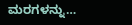ಮರಗಳನ್ನು…